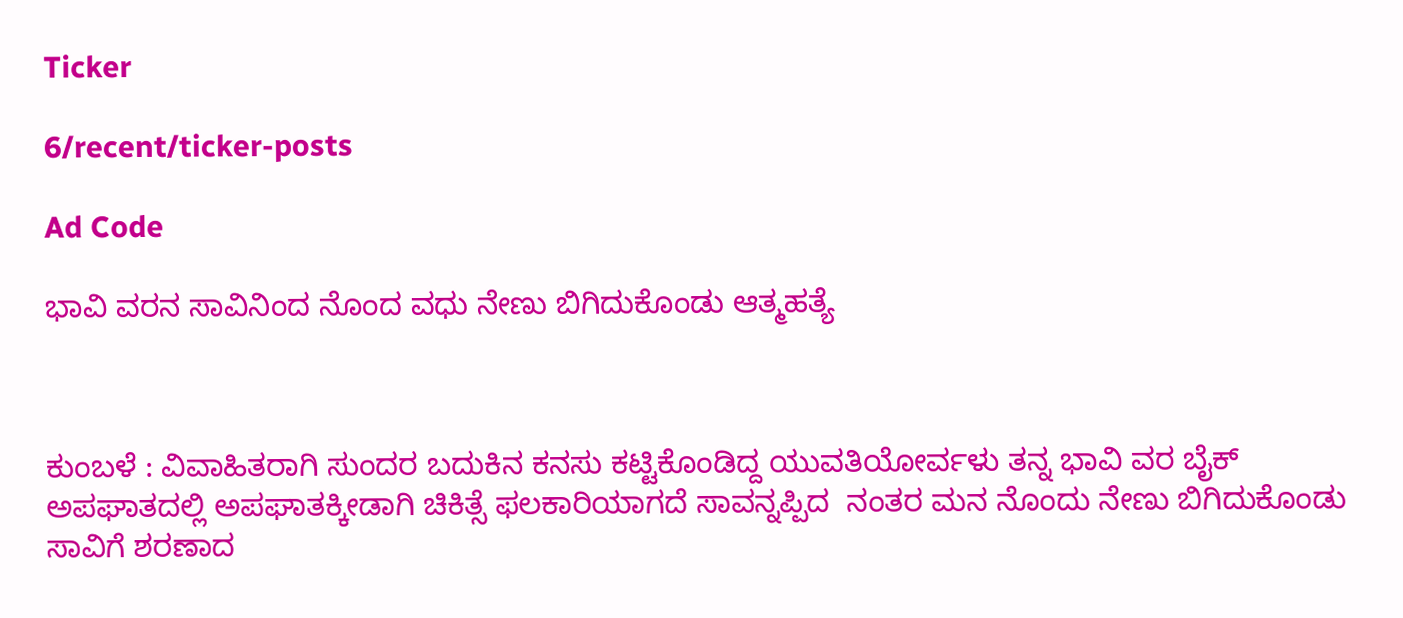Ticker

6/recent/ticker-posts

Ad Code

ಭಾವಿ ವರನ ಸಾವಿನಿಂದ ನೊಂದ ವಧು ನೇಣು ಬಿಗಿದುಕೊಂಡು ಆತ್ಮಹತ್ಯೆ



ಕುಂಬಳೆ : ವಿವಾಹಿತರಾಗಿ ಸುಂದರ ಬದುಕಿನ ಕನಸು ಕಟ್ಟಿಕೊಂಡಿದ್ದ ಯುವತಿಯೋರ್ವಳು ತನ್ನ ಭಾವಿ ವರ ಬೈಕ್ ಅಪಘಾತದಲ್ಲಿ ಅಪಘಾತಕ್ಕೀಡಾಗಿ ಚಿಕಿತ್ಸೆ ಫಲಕಾರಿಯಾಗದೆ ಸಾವನ್ನಪ್ಪಿದ  ನಂತರ ಮನ ನೊಂದು ನೇಣು ಬಿಗಿದುಕೊಂಡು ಸಾವಿಗೆ ಶರಣಾದ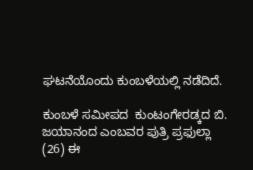ಘಟನೆಯೊಂದು ಕುಂಬಳೆಯಲ್ಲಿ ನಡೆದಿದೆ.

ಕುಂಬಳೆ ಸಮೀಪದ  ಕುಂಟಂಗೇರಡ್ಕದ ಬಿ. ಜಯಾನಂದ ಎಂಬವರ ಪುತ್ರಿ ಪ್ರಫುಲ್ಲಾ (26) ಈ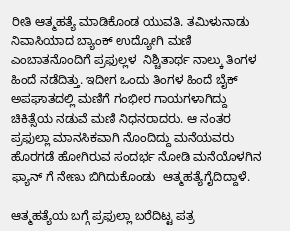ರೀತಿ ಆತ್ಮಹತ್ಯೆ ಮಾಡಿಕೊಂಡ ಯುವತಿ. ತಮಿಳುನಾಡು ನಿವಾಸಿಯಾದ ಬ್ಯಾಂಕ್ ಉದ್ಯೋಗಿ ಮಣಿ ಎಂಬಾತನೊಂದಿಗೆ ಪ್ರಫುಲ್ಲಳ  ನಿಶ್ಚಿತಾರ್ಥ ನಾಲ್ಕು ತಿಂಗಳ ಹಿಂದೆ ನಡೆದಿತ್ತು. ಇದೀಗ ಒಂದು ತಿಂಗಳ ಹಿಂದೆ ಬೈಕ್ ಅಪಘಾತದಲ್ಲಿ ಮಣಿಗೆ ಗಂಭೀರ ಗಾಯಗಳಾಗಿದ್ದು ಚಿಕಿತ್ಸೆಯ ನಡುವೆ ಮಣಿ ನಿಧನರಾದರು. ಆ ನಂತರ ಪ್ರಫುಲ್ಲಾ ಮಾನಸಿಕವಾಗಿ ನೊಂದಿದ್ದು ಮನೆಯವರು ಹೊರಗಡೆ ಹೋಗಿರುವ ಸಂದರ್ಭ ನೋಡಿ ಮನೆಯೊಳಗಿನ ಫ್ಯಾನ್ ಗೆ ನೇಣು ಬಿಗಿದುಕೊಂಡು  ಆತ್ಮಹತ್ಯೆಗೈದಿದ್ದಾಳೆ.

ಆತ್ಮಹತ್ಯೆಯ ಬಗ್ಗೆ ಪ್ರಫುಲ್ಲಾ ಬರೆದಿಟ್ಟ ಪತ್ರ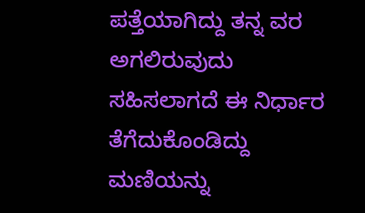ಪತ್ತೆಯಾಗಿದ್ದು ತನ್ನ ವರ ಅಗಲಿರುವುದು ಸಹಿಸಲಾಗದೆ ಈ ನಿರ್ಧಾರ ತೆಗೆದುಕೊಂಡಿದ್ದು ಮಣಿಯನ್ನು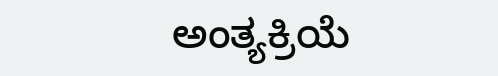ಅಂತ್ಯಕ್ರಿಯೆ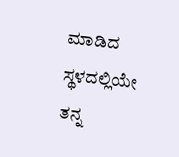ಮಾಡಿದ ಸ್ಥಳದಲ್ಲಿಯೇ ತನ್ನ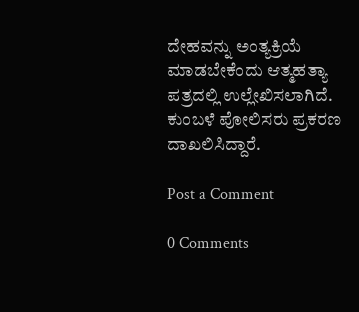ದೇಹವನ್ನು ಅಂತ್ಯಕ್ರಿಯೆ ಮಾಡಬೇಕೆಂದು ಆತ್ಮಹತ್ಯಾ ಪತ್ರದಲ್ಲಿ ಉಲ್ಲೇಖಿಸಲಾಗಿದೆ. ಕುಂಬಳೆ ಪೋಲಿಸರು ಪ್ರಕರಣ ದಾಖಲಿಸಿದ್ದಾರೆ.

Post a Comment

0 Comments